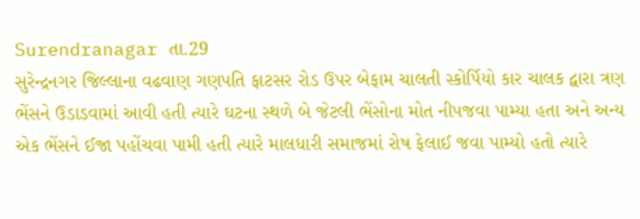Surendranagar તા.29
સુરેન્દ્રનગર જિલ્લાના વઢવાણ ગણપતિ ફાટસર રોડ ઉપર બેફામ ચાલતી સ્કોર્પિયો કાર ચાલક દ્વારા ત્રણ ભેંસને ઉડાડવામાં આવી હતી ત્યારે ઘટના સ્થળે બે જેટલી ભેંસોના મોત નીપજવા પામ્યા હતા અને અન્ય એક ભેંસને ઈજા પહોંચવા પામી હતી ત્યારે માલધારી સમાજમાં રોષ ફેલાઈ જવા પામ્યો હતો ત્યારે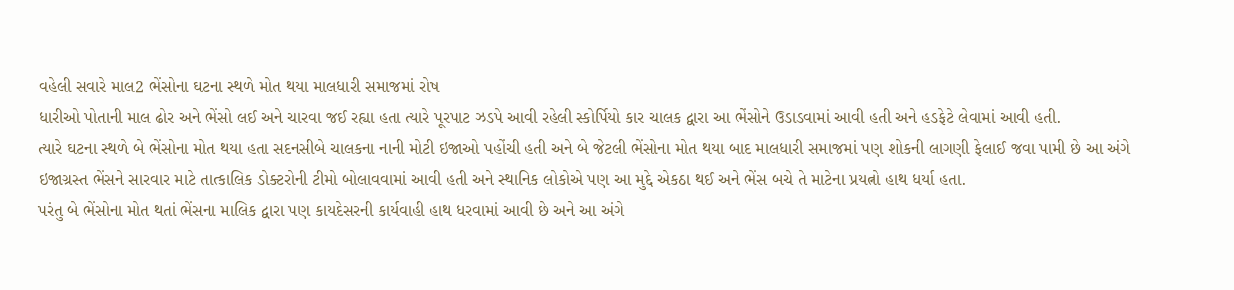વહેલી સવારે માલ2 ભેંસોના ઘટના સ્થળે મોત થયા માલધારી સમાજમાં રોષ
ધારીઓ પોતાની માલ ઢોર અને ભેંસો લઈ અને ચારવા જઈ રહ્યા હતા ત્યારે પૂરપાટ ઝડપે આવી રહેલી સ્કોર્પિયો કાર ચાલક દ્વારા આ ભેંસોને ઉડાડવામાં આવી હતી અને હડફેટે લેવામાં આવી હતી.
ત્યારે ઘટના સ્થળે બે ભેંસોના મોત થયા હતા સદનસીબે ચાલકના નાની મોટી ઇજાઓ પહોંચી હતી અને બે જેટલી ભેંસોના મોત થયા બાદ માલધારી સમાજમાં પણ શોકની લાગણી ફેલાઈ જવા પામી છે આ અંગે ઇજાગ્રસ્ત ભેંસને સારવાર માટે તાત્કાલિક ડોક્ટરોની ટીમો બોલાવવામાં આવી હતી અને સ્થાનિક લોકોએ પણ આ મુદ્દે એકઠા થઈ અને ભેંસ બચે તે માટેના પ્રયત્નો હાથ ધર્યા હતા.
પરંતુ બે ભેંસોના મોત થતાં ભેંસના માલિક દ્વારા પણ કાયદેસરની કાર્યવાહી હાથ ધરવામાં આવી છે અને આ અંગે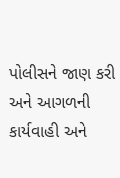પોલીસને જાણ કરી અને આગળની કાર્યવાહી અને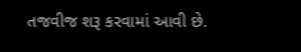તજવીજ શરૂ કરવામાં આવી છે.